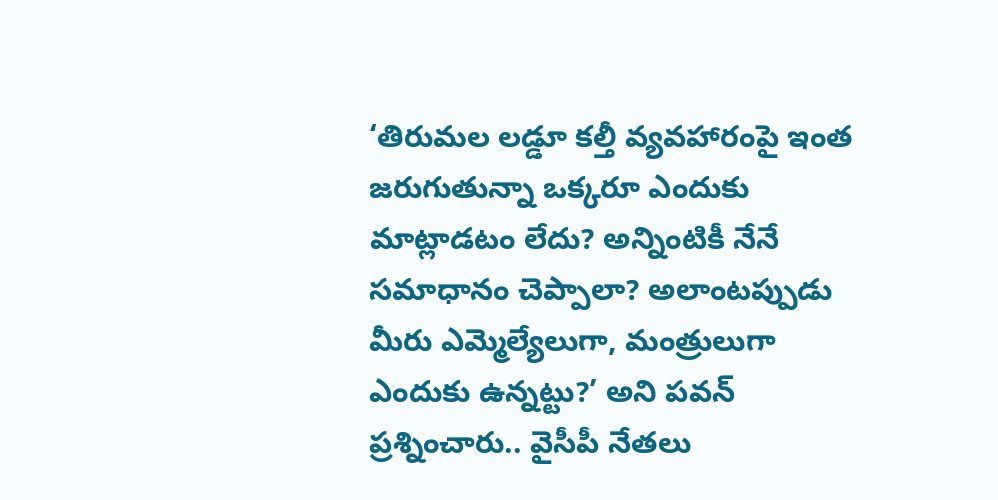‘తిరుమల లడ్డూ కల్తీ వ్యవహారంపై ఇంత జరుగుతున్నా ఒక్కరూ ఎందుకు మాట్లాడటం లేదు? అన్నింటికీ నేనే సమాధానం చెప్పాలా? అలాంటప్పుడు మీరు ఎమ్మెల్యేలుగా, మంత్రులుగా ఎందుకు ఉన్నట్టు?’ అని పవన్ ప్రశ్నించారు.. వైసీపీ నేతలు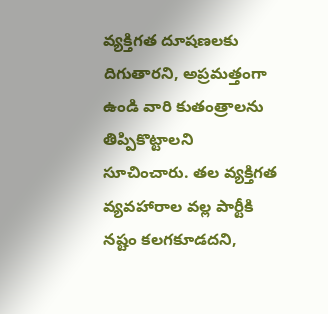వ్యక్తిగత దూషణలకు దిగుతారని, అప్రమత్తంగా ఉండి వారి కుతంత్రాలను తిప్పికొట్టాలని సూచించారు. తల వ్యక్తిగత వ్యవహారాల వల్ల పార్టీకి నష్టం కలగకూడదని,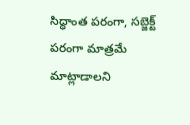సిద్ధాంత పరంగా, సబ్జెక్ట్ పరంగా మాత్రమే మాట్లాడాలని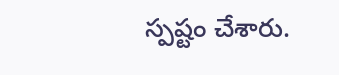స్పష్టం చేశారు.